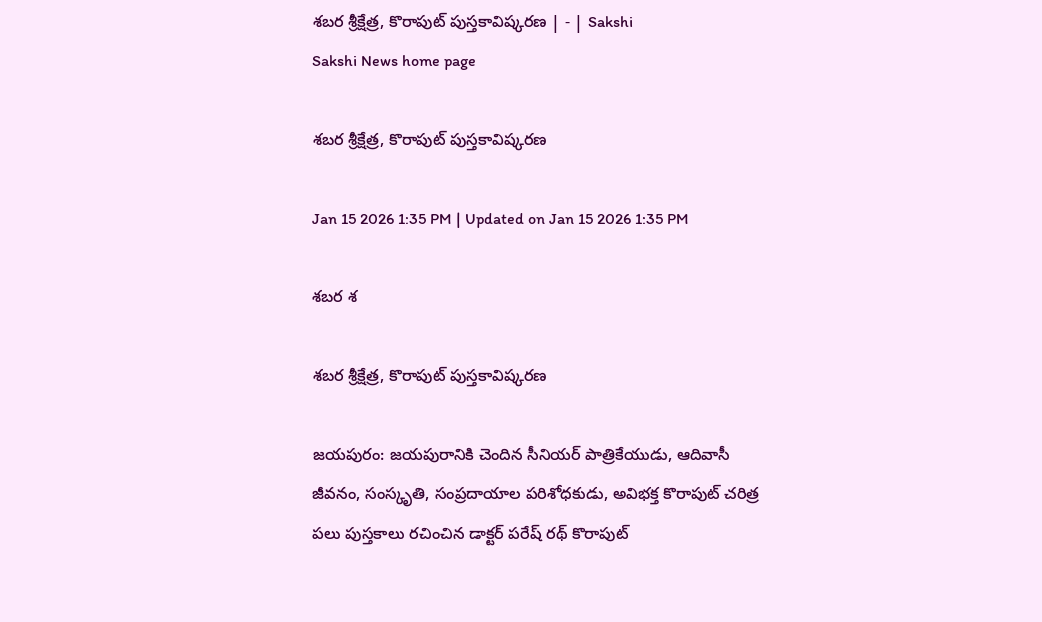శబర శ్రీక్షేత్ర, కొరాపుట్‌ పుస్తకావిష్కరణ | - | Sakshi
Sakshi News home page

శబర శ్రీక్షేత్ర, కొరాపుట్‌ పుస్తకావిష్కరణ

Jan 15 2026 1:35 PM | Updated on Jan 15 2026 1:35 PM

శబర శ

శబర శ్రీక్షేత్ర, కొరాపుట్‌ పుస్తకావిష్కరణ

జయపురం: జయపురానికి చెందిన సీనియర్‌ పాత్రికేయుడు, ఆదివాసీ జీవనం, సంస్కృతి, సంప్రదాయాల పరిశోధకుడు, అవిభక్త కొరాపుట్‌ చరిత్ర పలు పుస్తకాలు రచించిన డాక్టర్‌ పరేష్‌ రథ్‌ కొరాపుట్‌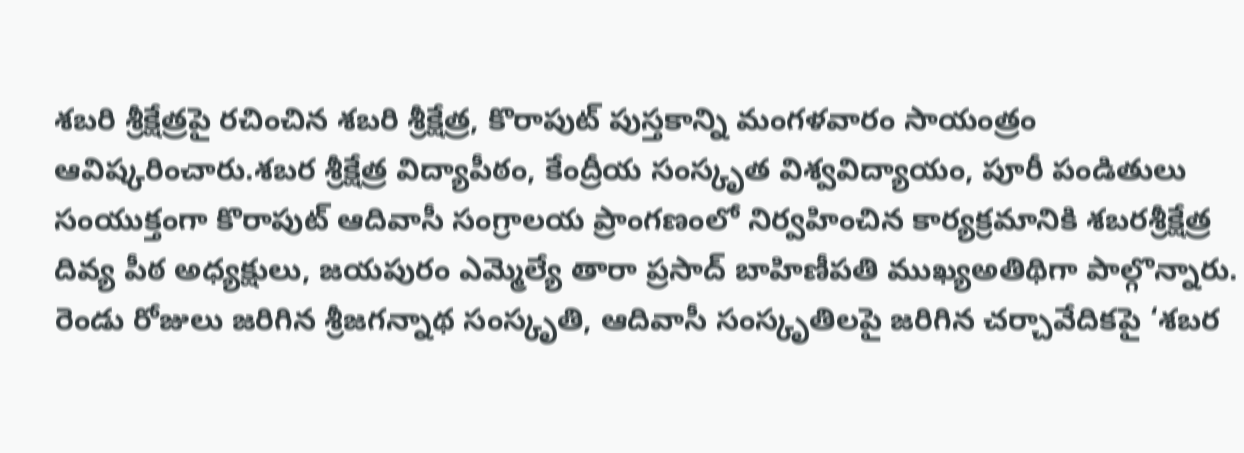శబరి శ్రీక్షేత్రపై రచించిన శబరి శ్రీక్షేత్ర, కొరాపుట్‌ పుస్తకాన్ని మంగళవారం సాయంత్రం ఆవిష్కరించారు.శబర శ్రీక్షేత్ర విద్యాపీఠం, కేంద్రీయ సంస్కృత విశ్వవిద్యాయం, పూరీ పండితులు సంయుక్తంగా కొరాపుట్‌ ఆదివాసీ సంగ్రాలయ ప్రాంగణంలో నిర్వహించిన కార్యక్రమానికి శబరశ్రీక్షేత్ర దివ్య పీఠ అధ్యక్షులు, జయపురం ఎమ్మెల్యే తారా ప్రసాద్‌ బాహిణీపతి ముఖ్యఅతిథిగా పాల్గొన్నారు. రెండు రోజులు జరిగిన శ్రీజగన్నాథ సంస్కృతి, ఆదివాసీ సంస్కృతిలపై జరిగిన చర్చావేదికపై ‘శబర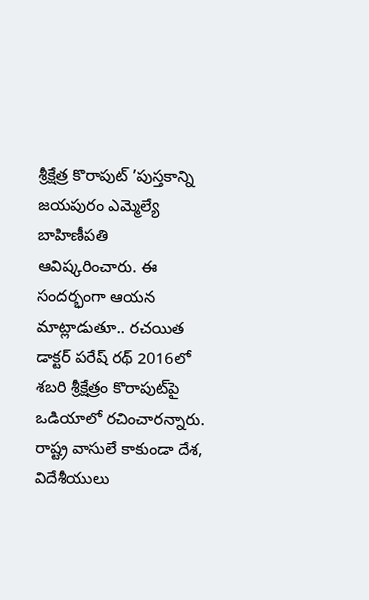శ్రీక్షేత్ర కొరాపుట్‌ ’పుస్తకాన్ని జయపురం ఎమ్మెల్యే బాహిణీపతి ఆవిష్కరించారు. ఈ సందర్భంగా ఆయన మాట్లాడుతూ.. రచయిత డాక్టర్‌ పరేష్‌ రథ్‌ 2016లో శబరి శ్రీక్షేత్రం కొరాపుట్‌పై ఒడియాలో రచించారన్నారు. రాష్ట్ర వాసులే కాకుండా దేశ, విదేశీయులు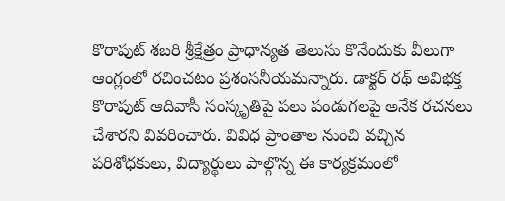కొరాపుట్‌ శబరి శ్రీక్షేత్రం ప్రాధాన్యత తెలుసు కొనేందుకు వీలుగా ఆంగ్లంలో రచించటం ప్రశంసనీయమన్నారు. డాక్టర్‌ రథ్‌ అవిభక్త కొరాపుట్‌ ఆదివాసీ సంస్కృతిపై పలు పండుగలపై అనేక రచనలు చేశారని వివరించారు. వివిధ ప్రాంతాల నుంచి వచ్చిన పరిశోధకులు, విద్యార్థులు పాల్గొన్న ఈ కార్యక్రమంలో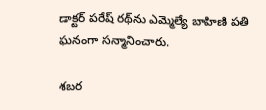డాక్టర్‌ పరేష్‌ రథ్‌ను ఎమ్మెల్యే బాహిణి పతి ఘనంగా సన్మానించారు.

శబర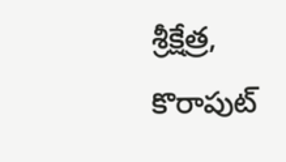శ్రీక్షేత్ర, కొరాపుట్‌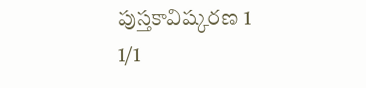పుస్తకావిష్కరణ 1
1/1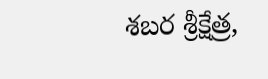శబర శ్రీక్షేత్ర,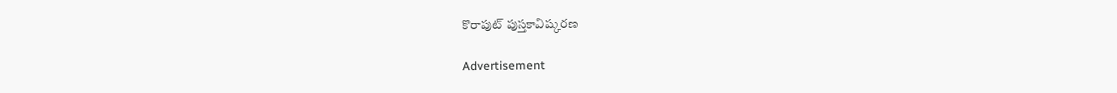కొరాపుట్‌ పుస్తకావిష్కరణ

Advertisement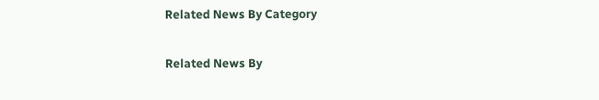Related News By Category

Related News By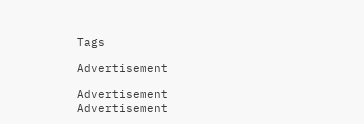Tags

Advertisement

Advertisement
Advertisement